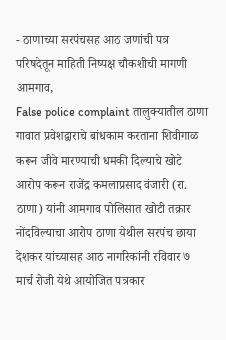- ठाणाच्या सरपंचसह आठ जणांची पत्र परिषदेतून माहिती निष्पक्ष चौकशीची मागणी
आमगाव,
False police complaint तालुक्यातील ठाणा गावात प्रवेशद्वाराचे बांधकाम करताना शिवीगाळ करून जीवे मारण्याची धमकी दिल्याचे खोटे आरोप करून राजेंद्र कमलाप्रसाद वंजारी (रा. ठाणा) यांनी आमगाव पोलिसात खोटी तक्रार नोंदविल्याचा आरोप ठाणा येथील सरपंच छाया देशकर यांच्यासह आठ नागरिकांनी रविवार ७ मार्च रोजी येथे आयोजित पत्रकार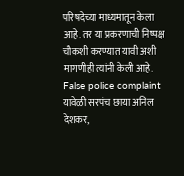परिषदेच्या माध्यमातून केला आहे. तर या प्रकरणाची निष्पक्ष चौकशी करण्यात यावी अशी मागणीही त्यांनी केली आहे.
False police complaint यावेळी सरपंच छाया अनिल देशकर,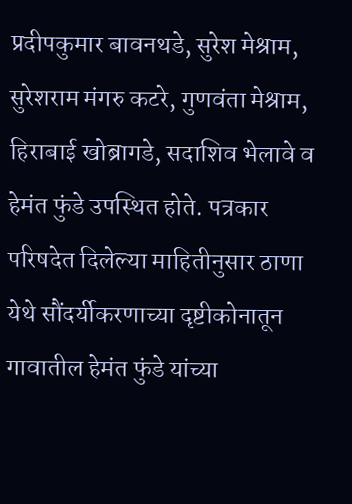प्रदीपकुमार बावनथडे, सुरेश मेश्राम, सुरेशराम मंगरु कटरे, गुणवंता मेश्राम, हिराबाई खोब्रागडे, सदाशिव भेलावे व हेमंत फुंडे उपस्थित होते. पत्रकार परिषदेत दिलेल्या माहितीनुसार ठाणा येथे सौंदर्यीकरणाच्या दृष्टीकोनातून गावातील हेमंत फुंडे यांच्या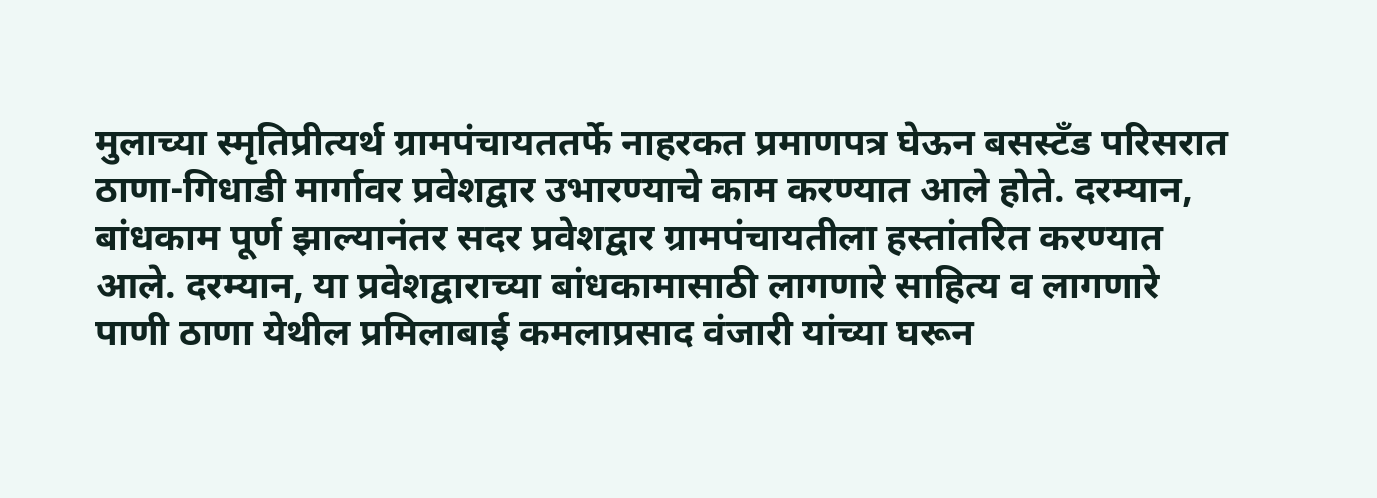मुलाच्या स्मृतिप्रीत्यर्थ ग्रामपंचायततर्फे नाहरकत प्रमाणपत्र घेऊन बसस्टँड परिसरात ठाणा-गिधाडी मार्गावर प्रवेशद्वार उभारण्याचे काम करण्यात आले होते. दरम्यान, बांधकाम पूर्ण झाल्यानंतर सदर प्रवेशद्वार ग्रामपंचायतीला हस्तांतरित करण्यात आले. दरम्यान, या प्रवेशद्वाराच्या बांधकामासाठी लागणारे साहित्य व लागणारे पाणी ठाणा येथील प्रमिलाबाई कमलाप्रसाद वंजारी यांच्या घरून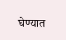घेण्यात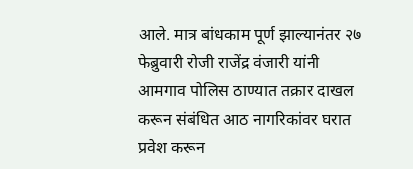आले. मात्र बांधकाम पूर्ण झाल्यानंतर २७ फेब्रुवारी रोजी राजेंद्र वंजारी यांनी आमगाव पोलिस ठाण्यात तक्रार दाखल करून संबंधित आठ नागरिकांवर घरात प्रवेश करून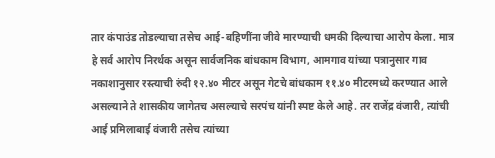तार कंपाउंड तोडल्याचा तसेच आई-बहिणींना जीवे मारण्याची धमकी दिल्याचा आरोप केला. मात्र हे सर्व आरोप निरर्थक असून सार्वजनिक बांधकाम विभाग, आमगाव यांच्या पत्रानुसार गाव नकाशानुसार रस्त्याची रुंदी १२.४० मीटर असून गेटचे बांधकाम ११.४० मीटरमध्ये करण्यात आले असल्याने ते शासकीय जागेतच असल्याचे सरपंच यांनी स्पष्ट केले आहे. तर राजेंद्र वंजारी, त्यांची आई प्रमिलाबाई वंजारी तसेच त्यांच्या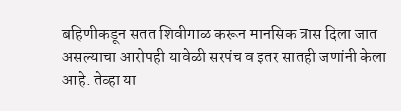बहिणीकडून सतत शिवीगाळ करून मानसिक त्रास दिला जात असल्याचा आरोपही यावेळी सरपंच व इतर सातही जणांनी केला आहे. तेव्हा या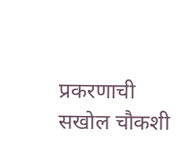प्रकरणाची सखोल चौकशी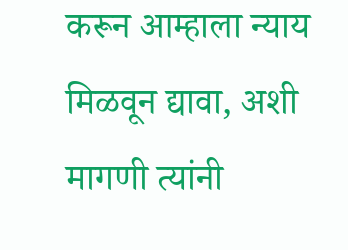करून आम्हाला न्याय मिळवून द्यावा, अशी मागणी त्यांनी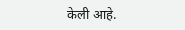केली आहे.